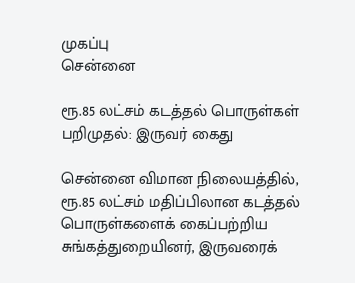முகப்பு
சென்னை

ரூ.85 லட்சம் கடத்தல் பொருள்கள் பறிமுதல்: இருவர் கைது

சென்னை விமான நிலையத்தில், ரூ.85 லட்சம் மதிப்பிலான கடத்தல் பொருள்களைக் கைப்பற்றிய சுங்கத்துறையினர், இருவரைக்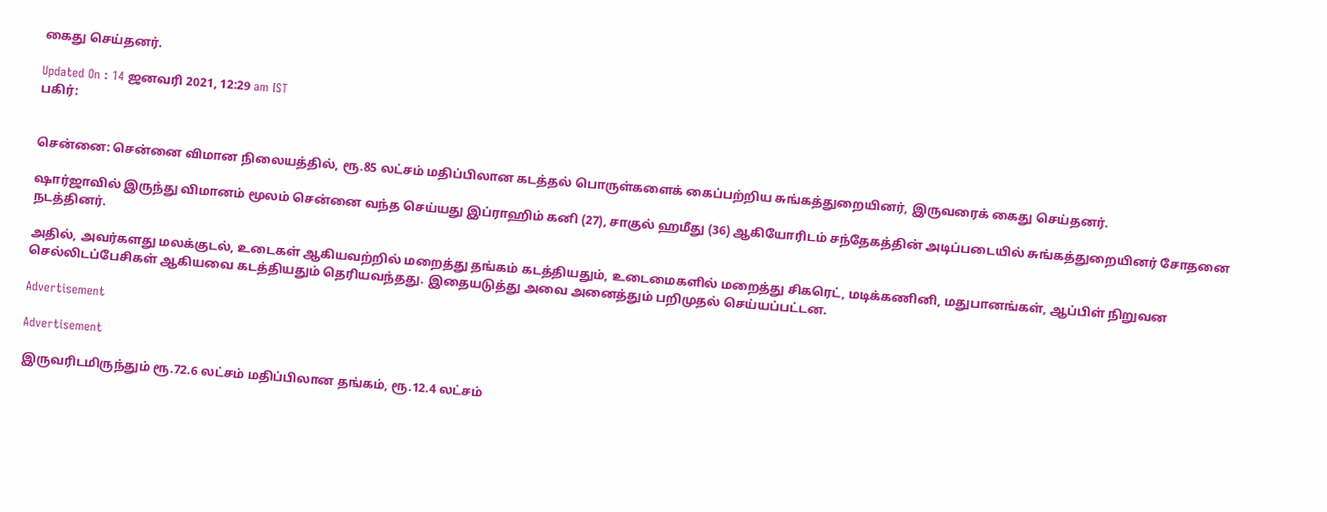கைது செய்தனர்.

Updated On : 14 ஜனவரி 2021, 12:29 am IST
பகிர்:


சென்னை: சென்னை விமான நிலையத்தில், ரூ.85 லட்சம் மதிப்பிலான கடத்தல் பொருள்களைக் கைப்பற்றிய சுங்கத்துறையினர், இருவரைக் கைது செய்தனர்.

ஷார்ஜாவில் இருந்து விமானம் மூலம் சென்னை வந்த செய்யது இப்ராஹிம் கனி (27), சாகுல் ஹமீது (36) ஆகியோரிடம் சந்தேகத்தின் அடிப்படையில் சுங்கத்துறையினர் சோதனை நடத்தினர்.

அதில், அவர்களது மலக்குடல், உடைகள் ஆகியவற்றில் மறைத்து தங்கம் கடத்தியதும், உடைமைகளில் மறைத்து சிகரெட், மடிக்கணினி, மதுபானங்கள், ஆப்பிள் நிறுவன செல்லிடப்பேசிகள் ஆகியவை கடத்தியதும் தெரியவந்தது. இதையடுத்து அவை அனைத்தும் பறிமுதல் செய்யப்பட்டன.

Advertisement

Advertisement

இருவரிடமிருந்தும் ரூ.72.6 லட்சம் மதிப்பிலான தங்கம், ரூ.12.4 லட்சம்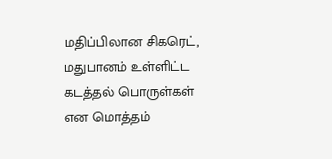மதிப்பிலான சிகரெட், மதுபானம் உள்ளிட்ட கடத்தல் பொருள்கள் என மொத்தம்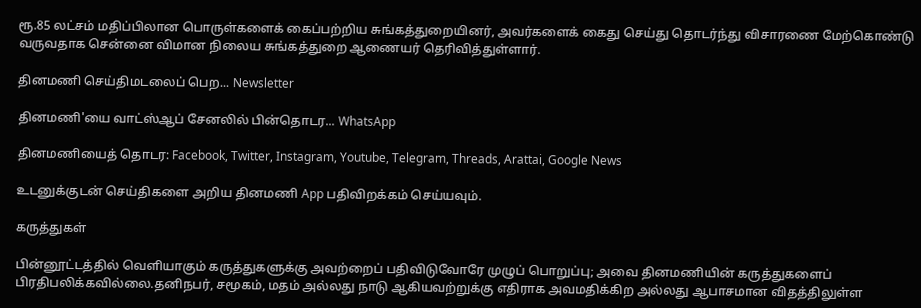ரூ.85 லட்சம் மதிப்பிலான பொருள்களைக் கைப்பற்றிய சுங்கத்துறையினர், அவர்களைக் கைது செய்து தொடர்ந்து விசாரணை மேற்கொண்டு வருவதாக சென்னை விமான நிலைய சுங்கத்துறை ஆணையர் தெரிவித்துள்ளார்.

தினமணி செய்திமடலைப் பெற... Newsletter

தினமணி'யை வாட்ஸ்ஆப் சேனலில் பின்தொடர... WhatsApp

தினமணியைத் தொடர: Facebook, Twitter, Instagram, Youtube, Telegram, Threads, Arattai, Google News

உடனுக்குடன் செய்திகளை அறிய தினமணி App பதிவிறக்கம் செய்யவும்.

கருத்துகள்

பின்னூட்டத்தில் வெளியாகும் கருத்துகளுக்கு அவற்றைப் பதிவிடுவோரே முழுப் பொறுப்பு; அவை தினமணியின் கருத்துகளைப் பிரதிபலிக்கவில்லை.தனிநபர், சமூகம், மதம் அல்லது நாடு ஆகியவற்றுக்கு எதிராக அவமதிக்கிற அல்லது ஆபாசமான விதத்திலுள்ள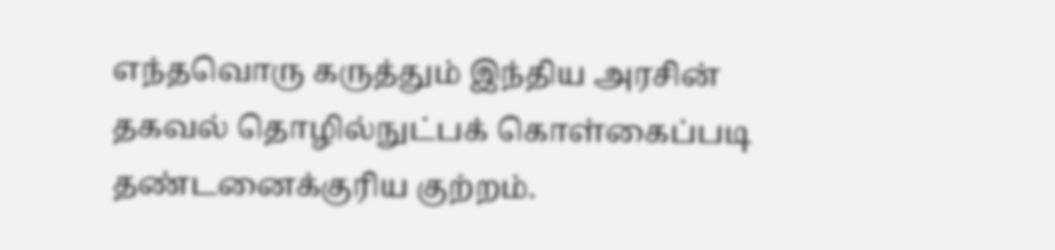எந்தவொரு கருத்தும் இந்திய அரசின் தகவல் தொழில்நுட்பக் கொள்கைப்படி தண்டனைக்குரிய குற்றம்.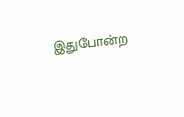இதுபோன்ற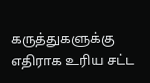கருத்துகளுக்கு எதிராக உரிய சட்ட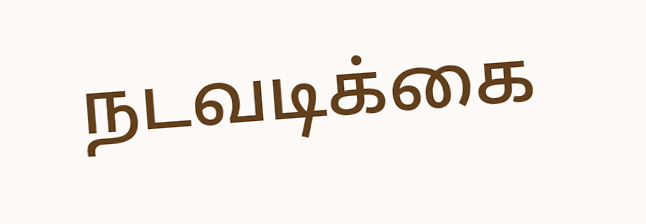நடவடிக்கை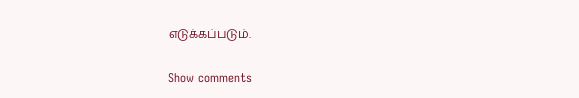எடுக்கப்படும்.

Show comments